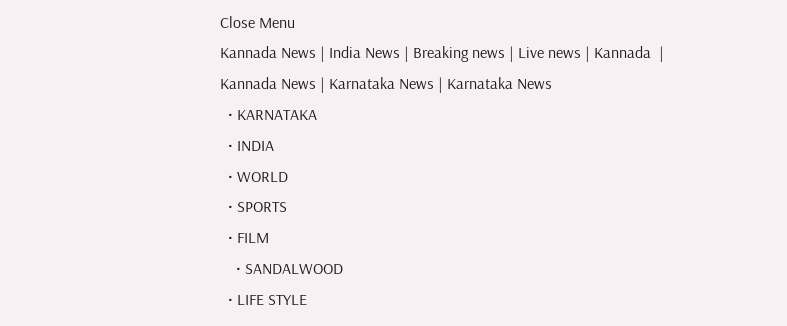Close Menu
Kannada News | India News | Breaking news | Live news | Kannada  | Kannada News | Karnataka News | Karnataka News
  • KARNATAKA
  • INDIA
  • WORLD
  • SPORTS
  • FILM
    • SANDALWOOD
  • LIFE STYLE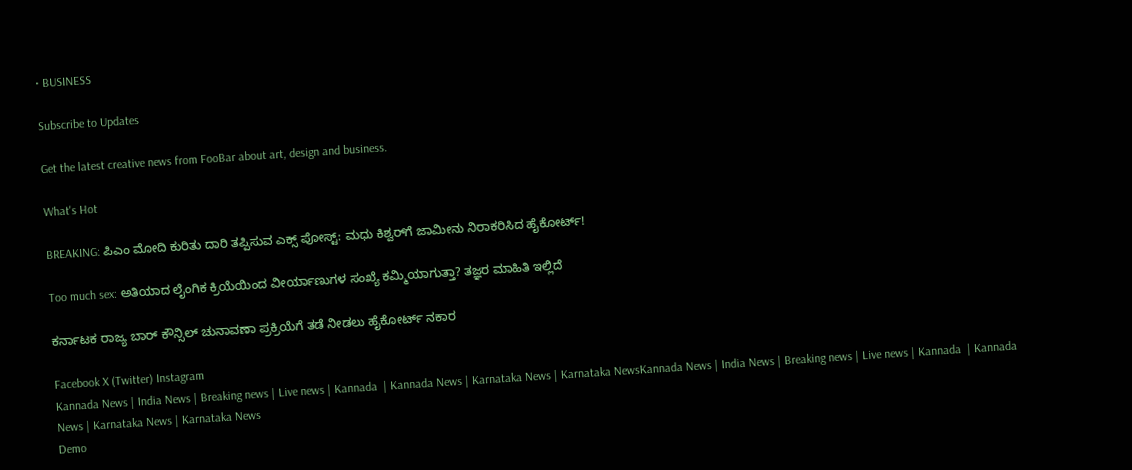• BUSINESS

Subscribe to Updates

Get the latest creative news from FooBar about art, design and business.

What's Hot

BREAKING: ಪಿಎಂ ಮೋದಿ ಕುರಿತು ದಾರಿ ತಪ್ಪಿಸುವ ಎಕ್ಸ್ ಪೋಸ್ಟ್: ಮಧು ಕಿಶ್ವರ್‌ಗೆ ಜಾಮೀನು ನಿರಾಕರಿಸಿದ ಹೈಕೋರ್ಟ್!

Too much sex: ಅತಿಯಾದ ಲೈಂಗಿಕ ಕ್ರಿಯೆಯಿಂದ ವೀರ್ಯಾಣುಗಳ ಸಂಖ್ಯೆ ಕಮ್ಮಿಯಾಗುತ್ತಾ? ತಜ್ಞರ ಮಾಹಿತಿ ಇಲ್ಲಿದೆ

ಕರ್ನಾಟಕ ರಾಜ್ಯ ಬಾರ್ ಕೌನ್ಸಿಲ್ ಚುನಾವಣಾ ಪ್ರಕ್ರಿಯೆಗೆ ತಡೆ ನೀಡಲು ಹೈಕೋರ್ಟ್ ನಕಾರ

Facebook X (Twitter) Instagram
Kannada News | India News | Breaking news | Live news | Kannada  | Kannada News | Karnataka News | Karnataka NewsKannada News | India News | Breaking news | Live news | Kannada  | Kannada News | Karnataka News | Karnataka News
Demo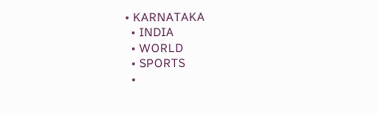• KARNATAKA
  • INDIA
  • WORLD
  • SPORTS
  •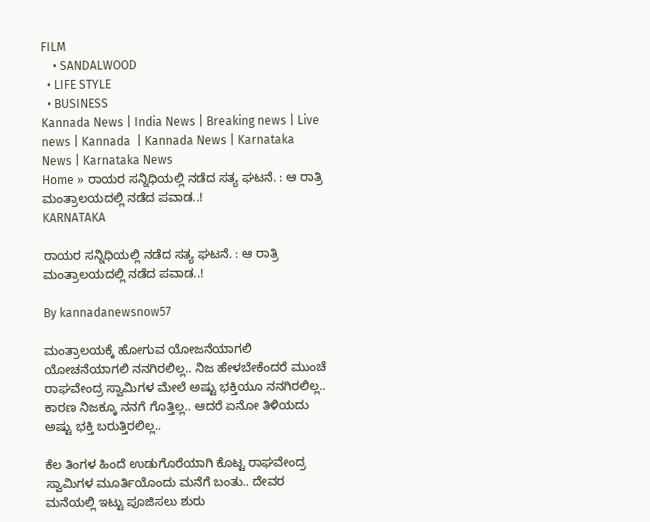FILM
    • SANDALWOOD
  • LIFE STYLE
  • BUSINESS
Kannada News | India News | Breaking news | Live news | Kannada  | Kannada News | Karnataka News | Karnataka News
Home » ರಾಯರ ಸನ್ನಿಧಿಯಲ್ಲಿ ನಡೆದ ಸತ್ಯ ಘಟನೆ. : ಆ ರಾತ್ರಿ ಮಂತ್ರಾಲಯದಲ್ಲಿ ನಡೆದ ಪವಾಡ..!
KARNATAKA

ರಾಯರ ಸನ್ನಿಧಿಯಲ್ಲಿ ನಡೆದ ಸತ್ಯ ಘಟನೆ. : ಆ ರಾತ್ರಿ ಮಂತ್ರಾಲಯದಲ್ಲಿ ನಡೆದ ಪವಾಡ..!

By kannadanewsnow57

ಮಂತ್ರಾಲಯಕ್ಕೆ ಹೋಗುವ ಯೋಜನೆಯಾಗಲಿ ಯೋಚನೆಯಾಗಲಿ ನನಗಿರಲಿಲ್ಲ.. ನಿಜ ಹೇಳಬೇಕೆಂದರೆ ಮುಂಚೆ ರಾಘವೇಂದ್ರ ಸ್ವಾಮಿಗಳ ಮೇಲೆ ಅಷ್ಟು ಭಕ್ತಿಯೂ ನನಗಿರಲಿಲ್ಲ.. ಕಾರಣ ನಿಜಕ್ಕೂ ನನಗೆ ಗೊತ್ತಿಲ್ಲ.. ಆದರೆ ಏನೋ ತಿಳಿಯದು ಅಷ್ಟು ಭಕ್ತಿ ಬರುತ್ತಿರಲಿಲ್ಲ..

ಕೆಲ ತಿಂಗಳ ಹಿಂದೆ ಉಡುಗೊರೆಯಾಗಿ ಕೊಟ್ಟ ರಾಘವೇಂದ್ರ ಸ್ವಾಮಿಗಳ ಮೂರ್ತಿಯೊಂದು ಮನೆಗೆ ಬಂತು.. ದೇವರ ಮನೆಯಲ್ಲಿ ಇಟ್ಟು ಪೂಜಿಸಲು ಶುರು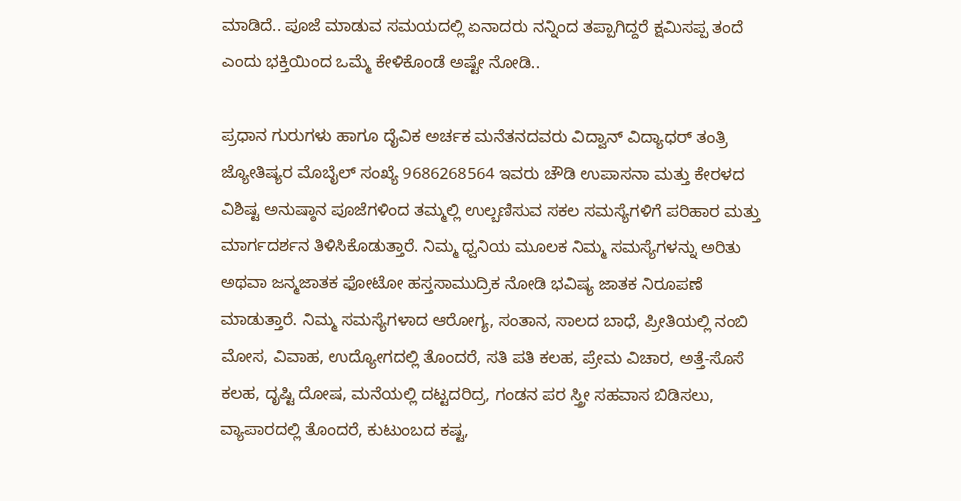ಮಾಡಿದೆ.. ಪೂಜೆ ಮಾಡುವ ಸಮಯದಲ್ಲಿ ಏನಾದರು ನನ್ನಿಂದ ತಪ್ಪಾಗಿದ್ದರೆ ಕ್ಷಮಿಸಪ್ಪ ತಂದೆ ಎಂದು ಭಕ್ತಿಯಿಂದ ಒಮ್ಮೆ ಕೇಳಿಕೊಂಡೆ ಅಷ್ಟೇ ನೋಡಿ..

ಪ್ರಧಾನ ಗುರುಗಳು ಹಾಗೂ ದೈವಿಕ ಅರ್ಚಕ ಮನೆತನದವರು ವಿದ್ವಾನ್ ವಿದ್ಯಾಧರ್ ತಂತ್ರಿ ಜ್ಯೋತಿಷ್ಯರ ಮೊಬೈಲ್ ಸಂಖ್ಯೆ 9686268564 ಇವರು ಚೌಡಿ ಉಪಾಸನಾ ಮತ್ತು ಕೇರಳದ ವಿಶಿಷ್ಟ ಅನುಷ್ಠಾನ ಪೂಜೆಗಳಿಂದ ತಮ್ಮಲ್ಲಿ ಉಲ್ಬಣಿಸುವ ಸಕಲ ಸಮಸ್ಯೆಗಳಿಗೆ ಪರಿಹಾರ ಮತ್ತು ಮಾರ್ಗದರ್ಶನ ತಿಳಿಸಿಕೊಡುತ್ತಾರೆ. ನಿಮ್ಮ ಧ್ವನಿಯ ಮೂಲಕ ನಿಮ್ಮ ಸಮಸ್ಯೆಗಳನ್ನು ಅರಿತು ಅಥವಾ ಜನ್ಮಜಾತಕ ಫೋಟೋ ಹಸ್ತಸಾಮುದ್ರಿಕ ನೋಡಿ ಭವಿಷ್ಯ ಜಾತಕ ನಿರೂಪಣೆ ಮಾಡುತ್ತಾರೆ. ನಿಮ್ಮ ಸಮಸ್ಯೆಗಳಾದ ಆರೋಗ್ಯ, ಸಂತಾನ, ಸಾಲದ ಬಾಧೆ, ಪ್ರೀತಿಯಲ್ಲಿ ನಂಬಿ ಮೋಸ, ವಿವಾಹ, ಉದ್ಯೋಗದಲ್ಲಿ ತೊಂದರೆ, ಸತಿ ಪತಿ ಕಲಹ, ಪ್ರೇಮ ವಿಚಾರ, ಅತ್ತೆ-ಸೊಸೆ ಕಲಹ, ದೃಷ್ಟಿ ದೋಷ, ಮನೆಯಲ್ಲಿ ದಟ್ಟದರಿದ್ರ, ಗಂಡನ ಪರ ಸ್ತ್ರೀ ಸಹವಾಸ ಬಿಡಿಸಲು, ವ್ಯಾಪಾರದಲ್ಲಿ ತೊಂದರೆ, ಕುಟುಂಬದ ಕಷ್ಟ,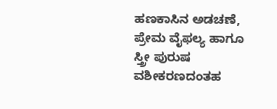ಹಣಕಾಸಿನ ಅಡಚಣೆ, ಪ್ರೇಮ ವೈಫಲ್ಯ ಹಾಗೂ ಸ್ತ್ರೀ ಪುರುಷ ವಶೀಕರಣದಂತಹ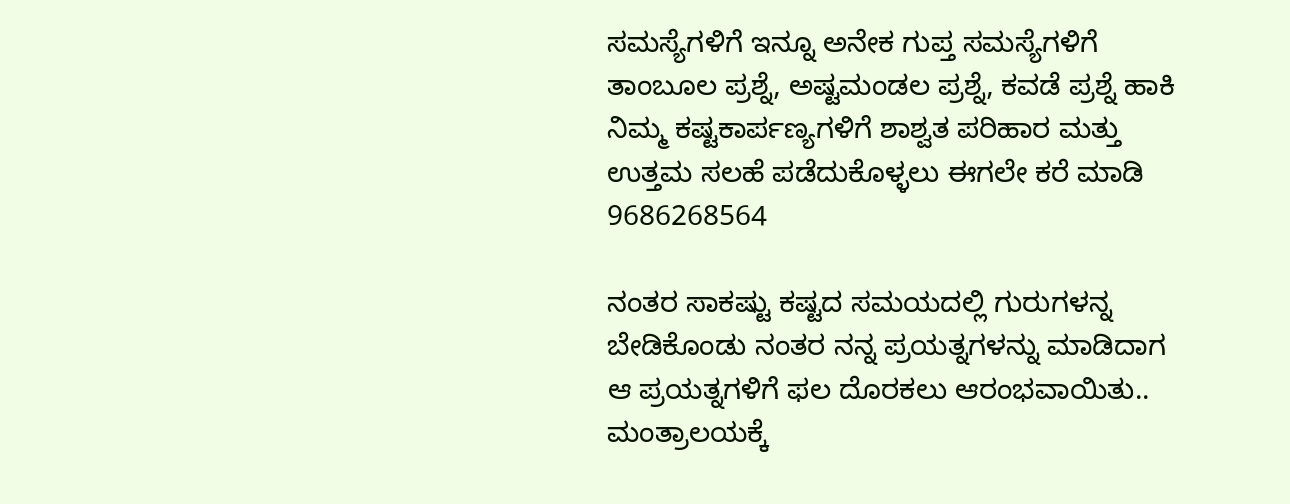ಸಮಸ್ಯೆಗಳಿಗೆ ಇನ್ನೂ ಅನೇಕ ಗುಪ್ತ ಸಮಸ್ಯೆಗಳಿಗೆ ತಾಂಬೂಲ ಪ್ರಶ್ನೆ, ಅಷ್ಟಮಂಡಲ ಪ್ರಶ್ನೆ, ಕವಡೆ ಪ್ರಶ್ನೆ ಹಾಕಿ ನಿಮ್ಮ ಕಷ್ಟಕಾರ್ಪಣ್ಯಗಳಿಗೆ ಶಾಶ್ವತ ಪರಿಹಾರ ಮತ್ತು ಉತ್ತಮ ಸಲಹೆ ಪಡೆದುಕೊಳ್ಳಲು ಈಗಲೇ ಕರೆ ಮಾಡಿ 9686268564

ನಂತರ ಸಾಕಷ್ಟು ಕಷ್ಟದ ಸಮಯದಲ್ಲಿ ಗುರುಗಳನ್ನ ಬೇಡಿಕೊಂಡು ನಂತರ ನನ್ನ ಪ್ರಯತ್ನಗಳನ್ನು ಮಾಡಿದಾಗ ಆ ಪ್ರಯತ್ನಗಳಿಗೆ ಫಲ ದೊರಕಲು ಆರಂಭವಾಯಿತು.. ಮಂತ್ರಾಲಯಕ್ಕೆ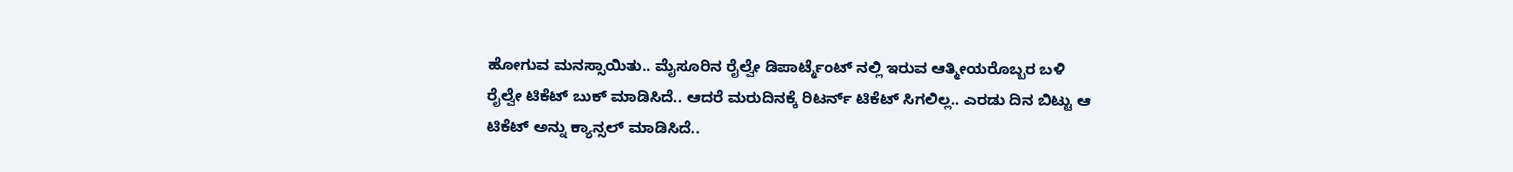ಹೋಗುವ ಮನಸ್ಸಾಯಿತು.. ಮೈಸೂರಿನ ರೈಲ್ವೇ ಡಿಪಾರ್ಟ್ಮೆಂಟ್ ನಲ್ಲಿ ಇರುವ ಆತ್ಮೀಯರೊಬ್ಬರ ಬಳಿ ರೈಲ್ವೇ ಟಿಕೆಟ್ ಬುಕ್ ಮಾಡಿಸಿದೆ.. ಆದರೆ ಮರುದಿನಕ್ಕೆ ರಿಟರ್ನ್ ಟಿಕೆಟ್ ಸಿಗಲಿಲ್ಲ.. ಎರಡು ದಿನ ಬಿಟ್ಟು ಆ ಟಿಕೆಟ್ ಅನ್ನು ಕ್ಯಾನ್ಸಲ್ ಮಾಡಿಸಿದೆ..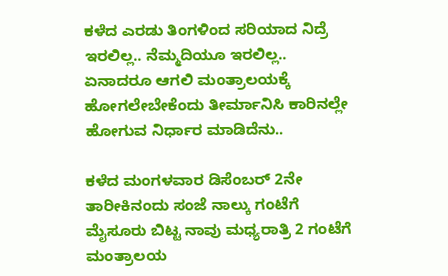ಕಳೆದ ಎರಡು ತಿಂಗಳಿಂದ ಸರಿಯಾದ ನಿದ್ರೆ ಇರಲಿಲ್ಲ.. ನೆಮ್ಮದಿಯೂ ಇರಲಿಲ್ಲ.. ಏನಾದರೂ ಆಗಲಿ ಮಂತ್ರಾಲಯಕ್ಕೆ ಹೋಗಲೇಬೇಕೆಂದು ತೀರ್ಮಾನಿಸಿ ಕಾರಿನಲ್ಲೇ ಹೋಗುವ ನಿರ್ಧಾರ ಮಾಡಿದೆನು..

ಕಳೆದ ಮಂಗಳವಾರ ಡಿಸೆಂಬರ್ 2ನೇ ತಾರೀಕಿನಂದು ಸಂಜೆ ನಾಲ್ಕು ಗಂಟೆಗೆ ಮೈಸೂರು ಬಿಟ್ಟ ನಾವು ಮಧ್ಯರಾತ್ರಿ 2 ಗಂಟೆಗೆ ಮಂತ್ರಾಲಯ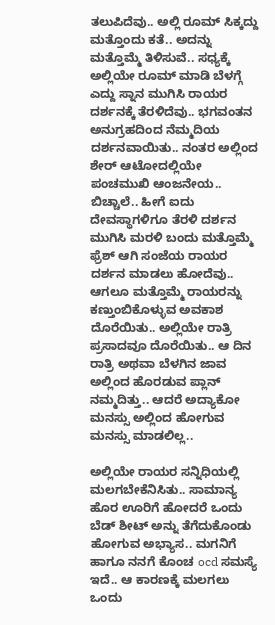ತಲುಪಿದೆವು.. ಅಲ್ಲಿ ರೂಮ್ ಸಿಕ್ಕದ್ದು ಮತ್ತೊಂದು ಕತೆ.. ಅದನ್ನು ಮತ್ತೊಮ್ಮೆ ತಿಳಿಸುವೆ.. ಸಧ್ಯಕ್ಕೆ ಅಲ್ಲಿಯೇ ರೂಮ್ ಮಾಡಿ ಬೆಳಗ್ಗೆ ಎದ್ದು ಸ್ನಾನ ಮುಗಿಸಿ ರಾಯರ ದರ್ಶನಕ್ಕೆ ತೆರಳಿದೆವು.. ಭಗವಂತನ ಅನುಗ್ರಹದಿಂದ ನೆಮ್ಮದಿಯ ದರ್ಶನವಾಯಿತು.. ನಂತರ ಅಲ್ಲಿಂದ ಶೇರ್ ಆಟೋದಲ್ಲಿಯೇ ಪಂಚಮುಖಿ ಆಂಜನೇಯ.. ಬಿಚ್ಚಾಲೆ.. ಹೀಗೆ ಐದು ದೇವಸ್ಥಾಗಳಿಗೂ ತೆರಳಿ ದರ್ಶನ ಮುಗಿಸಿ ಮರಳಿ ಬಂದು ಮತ್ತೊಮ್ಮೆ ಫ್ರೆಶ್ ಆಗಿ ಸಂಜೆಯ ರಾಯರ ದರ್ಶನ ಮಾಡಲು ಹೋದೆವು.. ಆಗಲೂ ಮತ್ತೊಮ್ಮೆ ರಾಯರನ್ನು ಕಣ್ತುಂಬಿಕೊಳ್ಳುವ ಅವಕಾಶ ದೊರೆಯಿತು.. ಅಲ್ಲಿಯೇ ರಾತ್ರಿ ಪ್ರಸಾದವೂ ದೊರೆಯಿತು.. ಆ ದಿನ ರಾತ್ರಿ ಅಥವಾ ಬೆಳಗಿನ ಜಾವ ಅಲ್ಲಿಂದ ಹೊರಡುವ ಪ್ಲಾನ್ ನಮ್ಮದಿತ್ತು.. ಆದರೆ ಅದ್ಯಾಕೋ ಮನಸ್ಸು ಅಲ್ಲಿಂದ ಹೋಗುವ ಮನಸ್ಸು ಮಾಡಲಿಲ್ಲ..

ಅಲ್ಲಿಯೇ ರಾಯರ ಸನ್ನಿಧಿಯಲ್ಲಿ ಮಲಗಬೇಕೆನಿಸಿತು.. ಸಾಮಾನ್ಯ ಹೊರ ಊರಿಗೆ ಹೋದರೆ ಒಂದು ಬೆಡ್ ಶೀಟ್ ಅನ್ನು ತೆಗೆದುಕೊಂಡು ಹೋಗುವ ಅಭ್ಯಾಸ.. ಮಗನಿಗೆ ಹಾಗೂ ನನಗೆ ಕೊಂಚ ocd ಸಮಸ್ಯೆ ಇದೆ.. ಆ ಕಾರಣಕ್ಕೆ ಮಲಗಲು ಒಂದು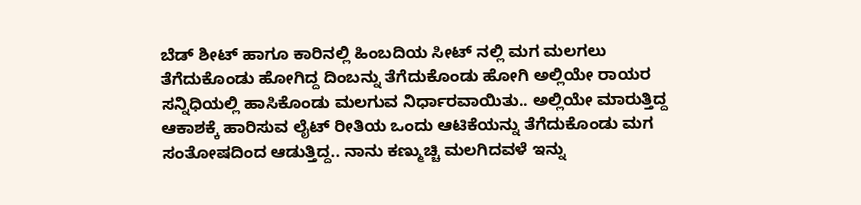ಬೆಡ್ ಶೀಟ್ ಹಾಗೂ ಕಾರಿನಲ್ಲಿ ಹಿಂಬದಿಯ ಸೀಟ್ ನಲ್ಲಿ ಮಗ ಮಲಗಲು ತೆಗೆದುಕೊಂಡು ಹೋಗಿದ್ದ ದಿಂಬನ್ನು ತೆಗೆದುಕೊಂಡು ಹೋಗಿ ಅಲ್ಲಿಯೇ ರಾಯರ ಸನ್ನಿಧಿಯಲ್ಲಿ ಹಾಸಿಕೊಂಡು ಮಲಗುವ ನಿರ್ಧಾರವಾಯಿತು.. ಅಲ್ಲಿಯೇ ಮಾರುತ್ತಿದ್ದ ಆಕಾಶಕ್ಕೆ ಹಾರಿಸುವ ಲೈಟ್ ರೀತಿಯ ಒಂದು ಆಟಿಕೆಯನ್ನು ತೆಗೆದುಕೊಂಡು ಮಗ ಸಂತೋಷದಿಂದ ಆಡುತ್ತಿದ್ದ.. ನಾನು ಕಣ್ಮುಚ್ಚಿ ಮಲಗಿದವಳೆ ಇನ್ನು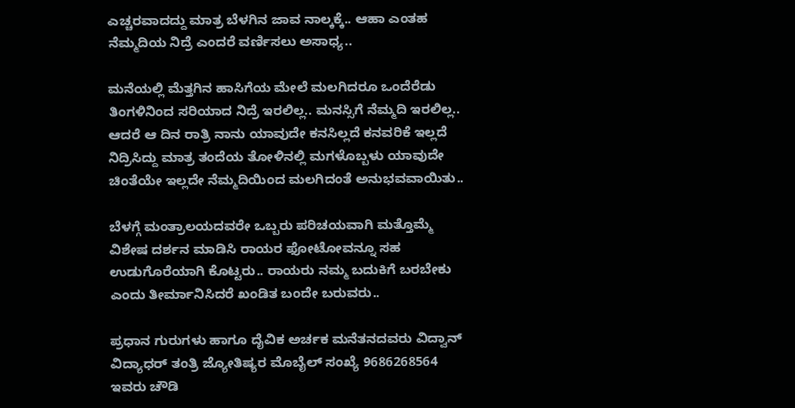ಎಚ್ಚರವಾದದ್ದು ಮಾತ್ರ ಬೆಳಗಿನ ಜಾವ ನಾಲ್ಕಕ್ಕೆ.. ಆಹಾ ಎಂತಹ ನೆಮ್ಮದಿಯ ನಿದ್ರೆ ಎಂದರೆ ವರ್ಣಿಸಲು ಅಸಾಧ್ಯ..

ಮನೆಯಲ್ಲಿ ಮೆತ್ತಗಿನ ಹಾಸಿಗೆಯ ಮೇಲೆ ಮಲಗಿದರೂ ಒಂದೆರೆಡು ತಿಂಗಳಿನಿಂದ ಸರಿಯಾದ ನಿದ್ರೆ ಇರಲಿಲ್ಲ.. ಮನಸ್ಸಿಗೆ ನೆಮ್ಮದಿ ಇರಲಿಲ್ಲ.. ಆದರೆ ಆ ದಿನ ರಾತ್ರಿ ನಾನು ಯಾವುದೇ ಕನಸಿಲ್ಲದೆ ಕನವರಿಕೆ ಇಲ್ಲದೆ ನಿದ್ರಿಸಿದ್ದು ಮಾತ್ರ ತಂದೆಯ ತೋಳಿನಲ್ಲಿ ಮಗಳೊಬ್ಬಳು ಯಾವುದೇ ಚಿಂತೆಯೇ ಇಲ್ಲದೇ ನೆಮ್ಮದಿಯಿಂದ ಮಲಗಿದಂತೆ ಅನುಭವವಾಯಿತು..

ಬೆಳಗ್ಗೆ ಮಂತ್ರಾಲಯದವರೇ ಒಬ್ಬರು ಪರಿಚಯವಾಗಿ ಮತ್ತೊಮ್ಮೆ ವಿಶೇಷ ದರ್ಶನ ಮಾಡಿಸಿ ರಾಯರ ಫೋಟೋವನ್ನೂ ಸಹ ಉಡುಗೊರೆಯಾಗಿ ಕೊಟ್ಟರು.. ರಾಯರು ನಮ್ಮ ಬದುಕಿಗೆ ಬರಬೇಕು ಎಂದು ತೀರ್ಮಾನಿಸಿದರೆ ಖಂಡಿತ ಬಂದೇ ಬರುವರು..

ಪ್ರಧಾನ ಗುರುಗಳು ಹಾಗೂ ದೈವಿಕ ಅರ್ಚಕ ಮನೆತನದವರು ವಿದ್ವಾನ್ ವಿದ್ಯಾಧರ್ ತಂತ್ರಿ ಜ್ಯೋತಿಷ್ಯರ ಮೊಬೈಲ್ ಸಂಖ್ಯೆ 9686268564 ಇವರು ಚೌಡಿ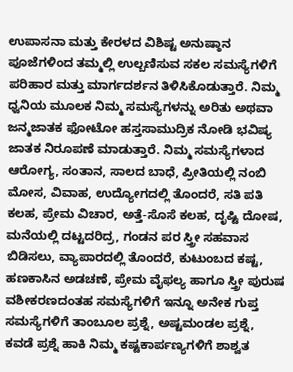ಉಪಾಸನಾ ಮತ್ತು ಕೇರಳದ ವಿಶಿಷ್ಟ ಅನುಷ್ಠಾನ ಪೂಜೆಗಳಿಂದ ತಮ್ಮಲ್ಲಿ ಉಲ್ಬಣಿಸುವ ಸಕಲ ಸಮಸ್ಯೆಗಳಿಗೆ ಪರಿಹಾರ ಮತ್ತು ಮಾರ್ಗದರ್ಶನ ತಿಳಿಸಿಕೊಡುತ್ತಾರೆ. ನಿಮ್ಮ ಧ್ವನಿಯ ಮೂಲಕ ನಿಮ್ಮ ಸಮಸ್ಯೆಗಳನ್ನು ಅರಿತು ಅಥವಾ ಜನ್ಮಜಾತಕ ಫೋಟೋ ಹಸ್ತಸಾಮುದ್ರಿಕ ನೋಡಿ ಭವಿಷ್ಯ ಜಾತಕ ನಿರೂಪಣೆ ಮಾಡುತ್ತಾರೆ. ನಿಮ್ಮ ಸಮಸ್ಯೆಗಳಾದ ಆರೋಗ್ಯ, ಸಂತಾನ, ಸಾಲದ ಬಾಧೆ, ಪ್ರೀತಿಯಲ್ಲಿ ನಂಬಿ ಮೋಸ, ವಿವಾಹ, ಉದ್ಯೋಗದಲ್ಲಿ ತೊಂದರೆ, ಸತಿ ಪತಿ ಕಲಹ, ಪ್ರೇಮ ವಿಚಾರ, ಅತ್ತೆ-ಸೊಸೆ ಕಲಹ, ದೃಷ್ಟಿ ದೋಷ, ಮನೆಯಲ್ಲಿ ದಟ್ಟದರಿದ್ರ, ಗಂಡನ ಪರ ಸ್ತ್ರೀ ಸಹವಾಸ ಬಿಡಿಸಲು, ವ್ಯಾಪಾರದಲ್ಲಿ ತೊಂದರೆ, ಕುಟುಂಬದ ಕಷ್ಟ, ಹಣಕಾಸಿನ ಅಡಚಣೆ, ಪ್ರೇಮ ವೈಫಲ್ಯ ಹಾಗೂ ಸ್ತ್ರೀ ಪುರುಷ ವಶೀಕರಣದಂತಹ ಸಮಸ್ಯೆಗಳಿಗೆ ಇನ್ನೂ ಅನೇಕ ಗುಪ್ತ ಸಮಸ್ಯೆಗಳಿಗೆ ತಾಂಬೂಲ ಪ್ರಶ್ನೆ, ಅಷ್ಟಮಂಡಲ ಪ್ರಶ್ನೆ, ಕವಡೆ ಪ್ರಶ್ನೆ ಹಾಕಿ ನಿಮ್ಮ ಕಷ್ಟಕಾರ್ಪಣ್ಯಗಳಿಗೆ ಶಾಶ್ವತ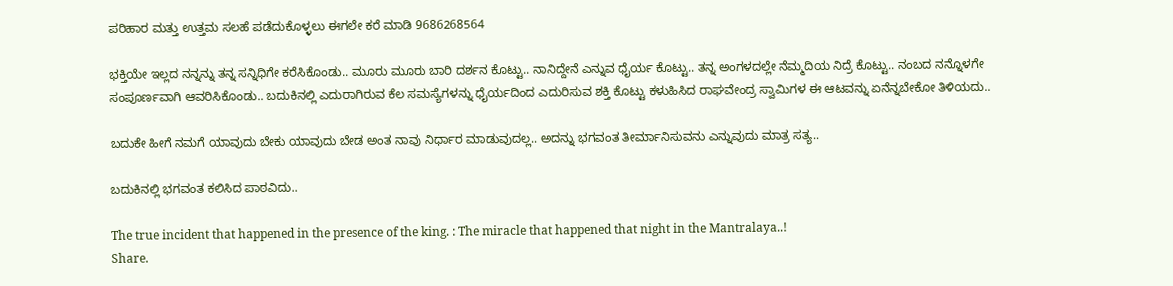ಪರಿಹಾರ ಮತ್ತು ಉತ್ತಮ ಸಲಹೆ ಪಡೆದುಕೊಳ್ಳಲು ಈಗಲೇ ಕರೆ ಮಾಡಿ 9686268564

ಭಕ್ತಿಯೇ ಇಲ್ಲದ ನನ್ನನ್ನು ತನ್ನ ಸನ್ನಿಧಿಗೇ ಕರೆಸಿಕೊಂಡು.. ಮೂರು ಮೂರು ಬಾರಿ ದರ್ಶನ ಕೊಟ್ಟು.. ನಾನಿದ್ದೇನೆ ಎನ್ನುವ ಧೈರ್ಯ ಕೊಟ್ಟು.. ತನ್ನ ಅಂಗಳದಲ್ಲೇ ನೆಮ್ಮದಿಯ ನಿದ್ರೆ ಕೊಟ್ಟು.. ನಂಬದ ನನ್ನೊಳಗೇ ಸಂಪೂರ್ಣವಾಗಿ ಆವರಿಸಿಕೊಂಡು.. ಬದುಕಿನಲ್ಲಿ‌ ಎದುರಾಗಿರುವ ಕೆಲ ಸಮಸ್ಯೆಗಳನ್ನು ಧೈರ್ಯದಿಂದ ಎದುರಿಸುವ ಶಕ್ತಿ ಕೊಟ್ಟು ಕಳುಹಿಸಿದ ರಾಘವೇಂದ್ರ ಸ್ವಾಮಿಗಳ ಈ ಆಟವನ್ನು ಏನೆನ್ನಬೇಕೋ ತಿಳಿಯದು..

ಬದುಕೇ ಹೀಗೆ ನಮಗೆ ಯಾವುದು ಬೇಕು ಯಾವುದು ಬೇಡ ಅಂತ ನಾವು ನಿರ್ಧಾರ ಮಾಡುವುದಲ್ಲ.. ಅದನ್ನು ಭಗವಂತ ತೀರ್ಮಾನಿಸುವನು ಎನ್ನುವುದು ಮಾತ್ರ ಸತ್ಯ..

ಬದುಕಿನಲ್ಲಿ ಭಗವಂತ ಕಲಿಸಿದ ಪಾಠವಿದು..

The true incident that happened in the presence of the king. : The miracle that happened that night in the Mantralaya..!
Share.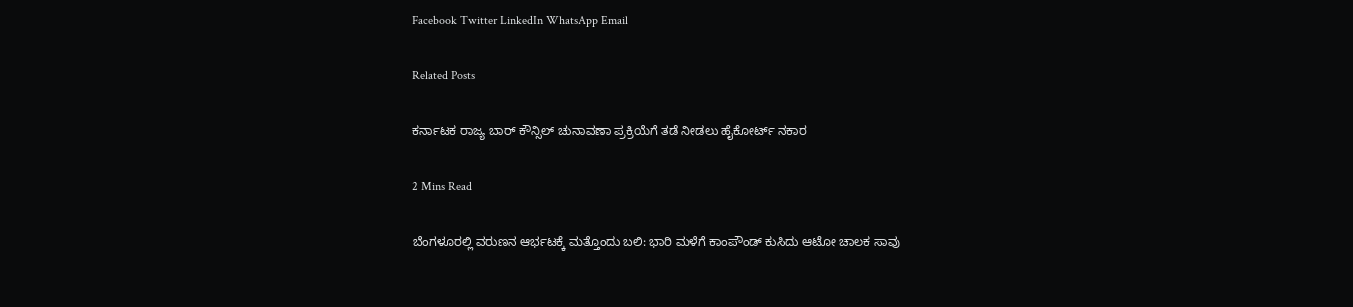Facebook Twitter LinkedIn WhatsApp Email

Related Posts

ಕರ್ನಾಟಕ ರಾಜ್ಯ ಬಾರ್ ಕೌನ್ಸಿಲ್ ಚುನಾವಣಾ ಪ್ರಕ್ರಿಯೆಗೆ ತಡೆ ನೀಡಲು ಹೈಕೋರ್ಟ್ ನಕಾರ

2 Mins Read

ಬೆಂಗಳೂರಲ್ಲಿ ವರುಣನ ಆರ್ಭಟಕ್ಕೆ ಮತ್ತೊಂದು ಬಲಿ: ಭಾರಿ ಮಳೆಗೆ ಕಾಂಪೌಂಡ್ ಕುಸಿದು ಆಟೋ ಚಾಲಕ ಸಾವು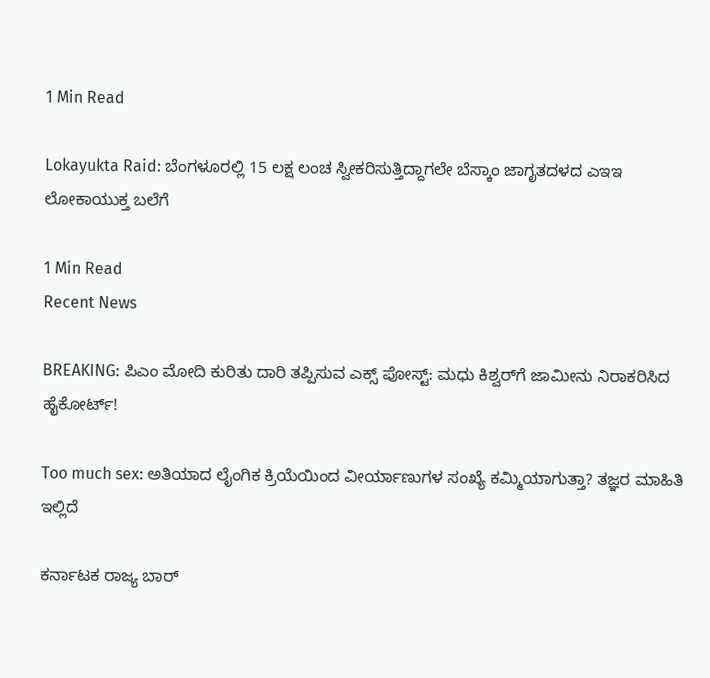1 Min Read

Lokayukta Raid: ಬೆಂಗಳೂರಲ್ಲಿ 15 ಲಕ್ಷ ಲಂಚ ಸ್ವೀಕರಿಸುತ್ತಿದ್ದಾಗಲೇ ಬೆಸ್ಕಾಂ ಜಾಗೃತದಳದ ಎಇಇ ಲೋಕಾಯುಕ್ತ ಬಲೆಗೆ

1 Min Read
Recent News

BREAKING: ಪಿಎಂ ಮೋದಿ ಕುರಿತು ದಾರಿ ತಪ್ಪಿಸುವ ಎಕ್ಸ್ ಪೋಸ್ಟ್: ಮಧು ಕಿಶ್ವರ್‌ಗೆ ಜಾಮೀನು ನಿರಾಕರಿಸಿದ ಹೈಕೋರ್ಟ್!

Too much sex: ಅತಿಯಾದ ಲೈಂಗಿಕ ಕ್ರಿಯೆಯಿಂದ ವೀರ್ಯಾಣುಗಳ ಸಂಖ್ಯೆ ಕಮ್ಮಿಯಾಗುತ್ತಾ? ತಜ್ಞರ ಮಾಹಿತಿ ಇಲ್ಲಿದೆ

ಕರ್ನಾಟಕ ರಾಜ್ಯ ಬಾರ್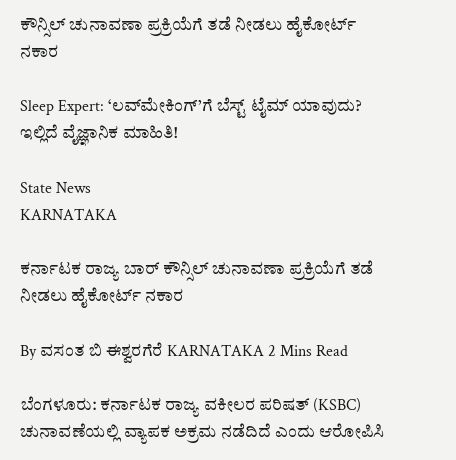ಕೌನ್ಸಿಲ್ ಚುನಾವಣಾ ಪ್ರಕ್ರಿಯೆಗೆ ತಡೆ ನೀಡಲು ಹೈಕೋರ್ಟ್ ನಕಾರ

Sleep Expert: ‘ಲವ್‌ಮೇಕಿಂಗ್‌’ಗೆ ಬೆಸ್ಟ್ ಟೈಮ್ ಯಾವುದು? ಇಲ್ಲಿದೆ ವೈಜ್ಞಾನಿಕ ಮಾಹಿತಿ!

State News
KARNATAKA

ಕರ್ನಾಟಕ ರಾಜ್ಯ ಬಾರ್ ಕೌನ್ಸಿಲ್ ಚುನಾವಣಾ ಪ್ರಕ್ರಿಯೆಗೆ ತಡೆ ನೀಡಲು ಹೈಕೋರ್ಟ್ ನಕಾರ

By ವಸಂತ ಬಿ ಈಶ್ವರಗೆರೆ KARNATAKA 2 Mins Read

ಬೆಂಗಳೂರು: ಕರ್ನಾಟಕ ರಾಜ್ಯ ವಕೀಲರ ಪರಿಷತ್ (KSBC) ಚುನಾವಣೆಯಲ್ಲಿ ವ್ಯಾಪಕ ಅಕ್ರಮ ನಡೆದಿದೆ ಎಂದು ಆರೋಪಿಸಿ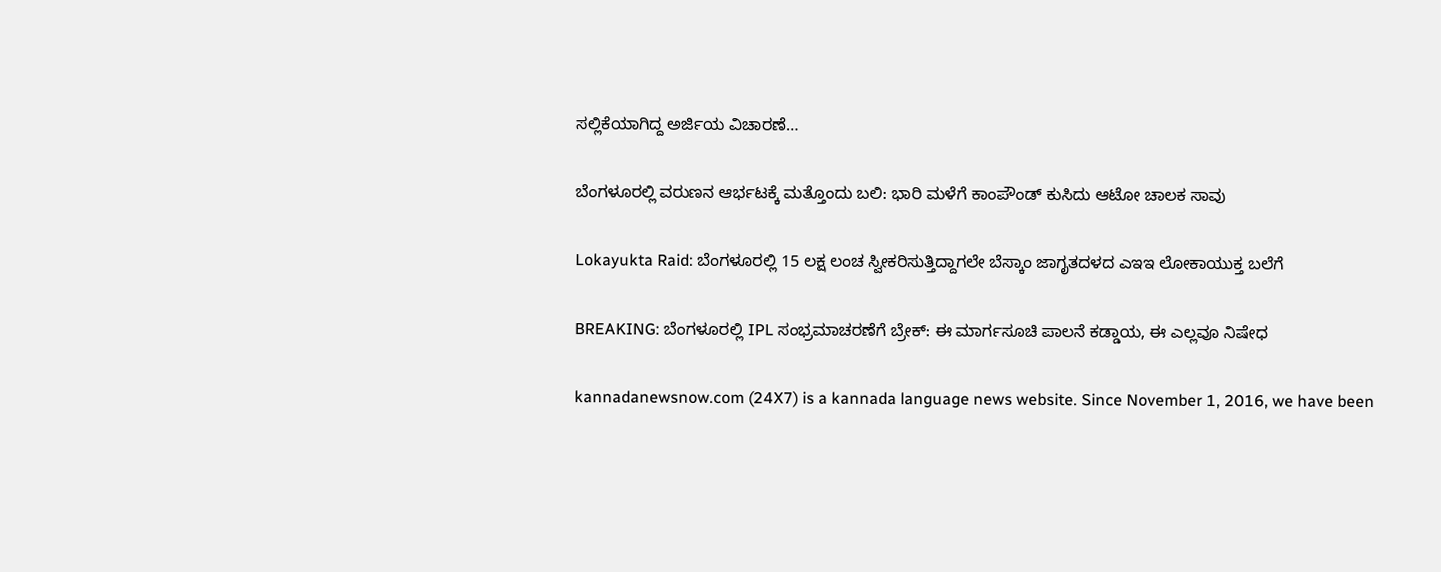ಸಲ್ಲಿಕೆಯಾಗಿದ್ದ ಅರ್ಜಿಯ ವಿಚಾರಣೆ…

ಬೆಂಗಳೂರಲ್ಲಿ ವರುಣನ ಆರ್ಭಟಕ್ಕೆ ಮತ್ತೊಂದು ಬಲಿ: ಭಾರಿ ಮಳೆಗೆ ಕಾಂಪೌಂಡ್ ಕುಸಿದು ಆಟೋ ಚಾಲಕ ಸಾವು

Lokayukta Raid: ಬೆಂಗಳೂರಲ್ಲಿ 15 ಲಕ್ಷ ಲಂಚ ಸ್ವೀಕರಿಸುತ್ತಿದ್ದಾಗಲೇ ಬೆಸ್ಕಾಂ ಜಾಗೃತದಳದ ಎಇಇ ಲೋಕಾಯುಕ್ತ ಬಲೆಗೆ

BREAKING: ಬೆಂಗಳೂರಲ್ಲಿ IPL ಸಂಭ್ರಮಾಚರಣೆಗೆ ಬ್ರೇಕ್: ಈ ಮಾರ್ಗಸೂಚಿ ಪಾಲನೆ ಕಡ್ಡಾಯ, ಈ ಎಲ್ಲವೂ ನಿಷೇಧ

kannadanewsnow.com (24X7) is a kannada language news website. Since November 1, 2016, we have been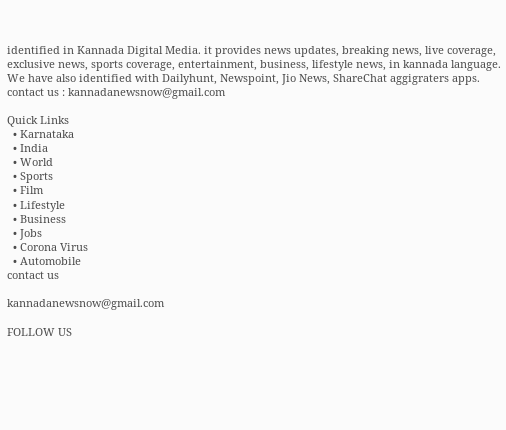identified in Kannada Digital Media. it provides news updates, breaking news, live coverage, exclusive news, sports coverage, entertainment, business, lifestyle news, in kannada language. We have also identified with Dailyhunt, Newspoint, Jio News, ShareChat aggigraters apps. contact us : kannadanewsnow@gmail.com

Quick Links
  • Karnataka
  • India
  • World
  • Sports
  • Film
  • Lifestyle
  • Business
  • Jobs
  • Corona Virus
  • Automobile
contact us

kannadanewsnow@gmail.com

FOLLOW US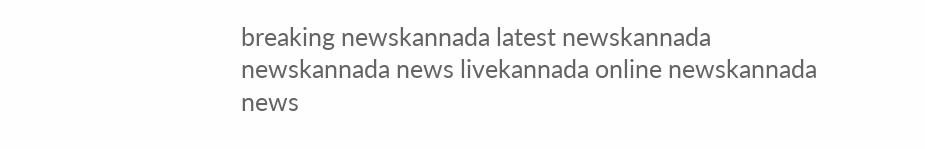breaking newskannada latest newskannada newskannada news livekannada online newskannada news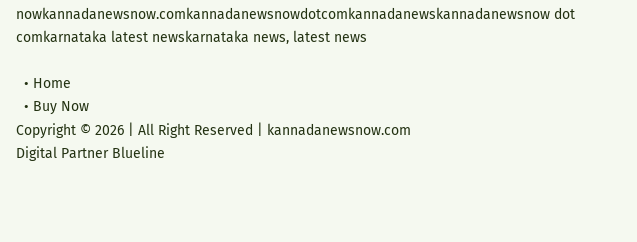nowkannadanewsnow.comkannadanewsnowdotcomkannadanewskannadanewsnow dot comkarnataka latest newskarnataka news, latest news

  • Home
  • Buy Now
Copyright © 2026 | All Right Reserved | kannadanewsnow.com
Digital Partner Blueline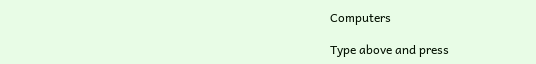Computers

Type above and press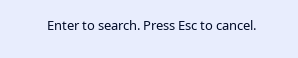Enter to search. Press Esc to cancel.